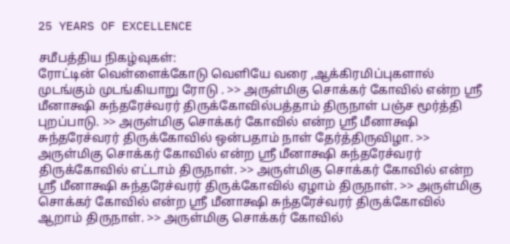25 YEARS OF EXCELLENCE

சமீபத்திய நிகழ்வுகள்:
ரோட்டின் வெள்ளைக்கோடு வெளியே வரை ,ஆக்கிரமிப்புகளால் முடங்கும் முடங்கியாறு ரோடு . >> அருள்மிகு சொக்கர் கோவில் என்ற ஸ்ரீ மீனாக்ஷி சுந்தரேச்வரர் திருக்கோவில்பத்தாம் திருநாள் பஞ்ச மூர்த்தி புறப்பாடு. >> அருள்மிகு சொக்கர் கோவில் என்ற ஸ்ரீ மீனாக்ஷி சுந்தரேச்வரர் திருக்கோவில் ஒன்பதாம் நாள் தேர்த்திருவிழா. >> அருள்மிகு சொக்கர் கோவில் என்ற ஸ்ரீ மீனாக்ஷி சுந்தரேச்வரர் திருக்கோவில் எட்டாம் திருநாள். >> அருள்மிகு சொக்கர் கோவில் என்ற ஸ்ரீ மீனாக்ஷி சுந்தரேச்வரர் திருக்கோவில் ஏழாம் திருநாள். >> அருள்மிகு சொக்கர் கோவில் என்ற ஸ்ரீ மீனாக்ஷி சுந்தரேச்வரர் திருக்கோவில் ஆறாம் திருநாள். >> அருள்மிகு சொக்கர் கோவில்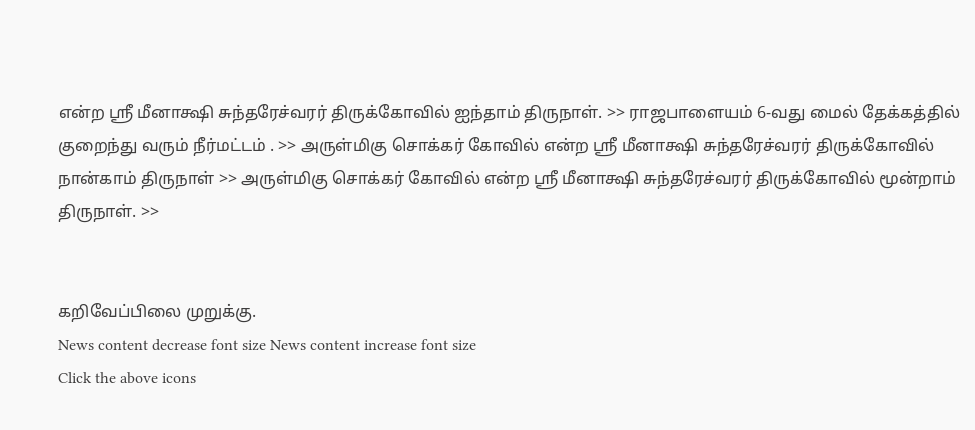என்ற ஸ்ரீ மீனாக்ஷி சுந்தரேச்வரர் திருக்கோவில் ஐந்தாம் திருநாள். >> ராஜபாளையம் 6-வது மைல் தேக்கத்தில் குறைந்து வரும் நீர்மட்டம் . >> அருள்மிகு சொக்கர் கோவில் என்ற ஸ்ரீ மீனாக்ஷி சுந்தரேச்வரர் திருக்கோவில் நான்காம் திருநாள் >> அருள்மிகு சொக்கர் கோவில் என்ற ஸ்ரீ மீனாக்ஷி சுந்தரேச்வரர் திருக்கோவில் மூன்றாம் திருநாள். >>


கறிவேப்பிலை முறுக்கு.
News content decrease font size News content increase font size
Click the above icons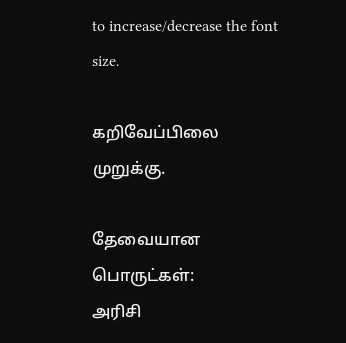to increase/decrease the font size.

கறிவேப்பிலை முறுக்கு.

தேவையான பொருட்கள்:
அரிசி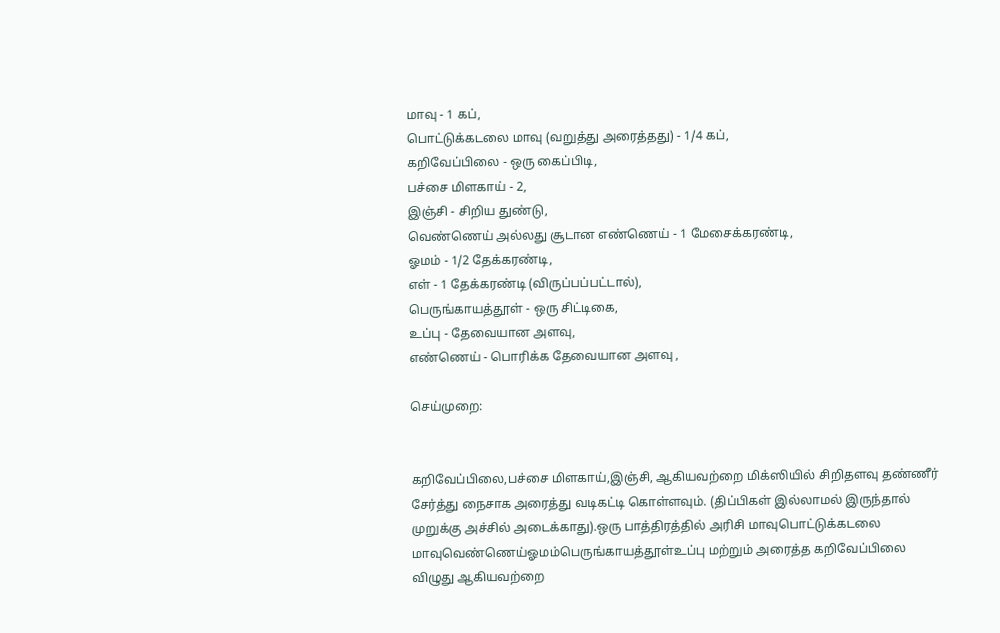மாவு - 1 கப்,
பொட்டுக்கடலை மாவு (வறுத்து அரைத்தது) - 1/4 கப்,
கறிவேப்பிலை - ஒரு கைப்பிடி,
பச்சை மிளகாய் - 2,
இஞ்சி - சிறிய துண்டு,
வெண்ணெய் அல்லது சூடான எண்ணெய் - 1 மேசைக்கரண்டி,
ஓமம் - 1/2 தேக்கரண்டி,
எள் - 1 தேக்கரண்டி (விருப்பப்பட்டால்),
பெருங்காயத்தூள் - ஒரு சிட்டிகை,
உப்பு - தேவையான அளவு,
எண்ணெய் - பொரிக்க தேவையான அளவு ,

செய்முறை:


கறிவேப்பிலை,பச்சை மிளகாய்,இஞ்சி, ஆகியவற்றை மிக்ஸியில் சிறிதளவு தண்ணீர் சேர்த்து நைசாக அரைத்து வடிகட்டி கொள்ளவும். (திப்பிகள் இல்லாமல் இருந்தால் முறுக்கு அச்சில் அடைக்காது).ஒரு பாத்திரத்தில் அரிசி மாவுபொட்டுக்கடலை மாவுவெண்ணெய்ஓமம்பெருங்காயத்தூள்உப்பு மற்றும் அரைத்த கறிவேப்பிலை விழுது ஆகியவற்றை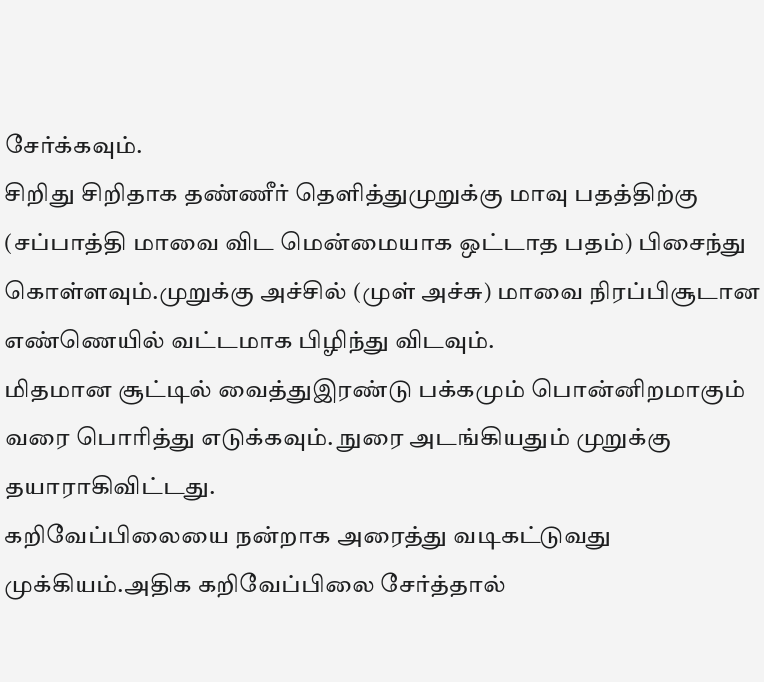சேர்க்கவும்.
சிறிது சிறிதாக தண்ணீர் தெளித்துமுறுக்கு மாவு பதத்திற்கு (சப்பாத்தி மாவை விட மென்மையாக ஒட்டாத பதம்) பிசைந்து கொள்ளவும்.முறுக்கு அச்சில் (முள் அச்சு) மாவை நிரப்பிசூடான எண்ணெயில் வட்டமாக பிழிந்து விடவும்.
மிதமான சூட்டில் வைத்துஇரண்டு பக்கமும் பொன்னிறமாகும் வரை பொரித்து எடுக்கவும். நுரை அடங்கியதும் முறுக்கு தயாராகிவிட்டது.
கறிவேப்பிலையை நன்றாக அரைத்து வடிகட்டுவது முக்கியம்.அதிக கறிவேப்பிலை சேர்த்தால்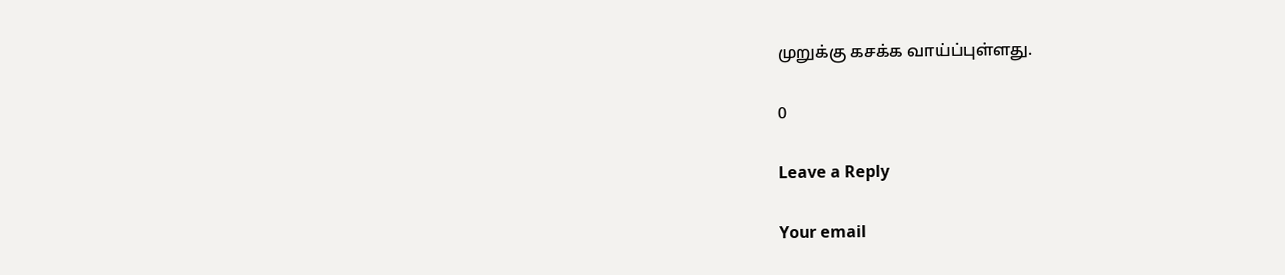முறுக்கு கசக்க வாய்ப்புள்ளது.

0

Leave a Reply

Your email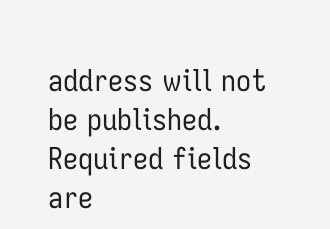address will not be published. Required fields are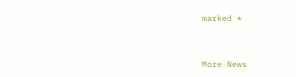marked *


More News